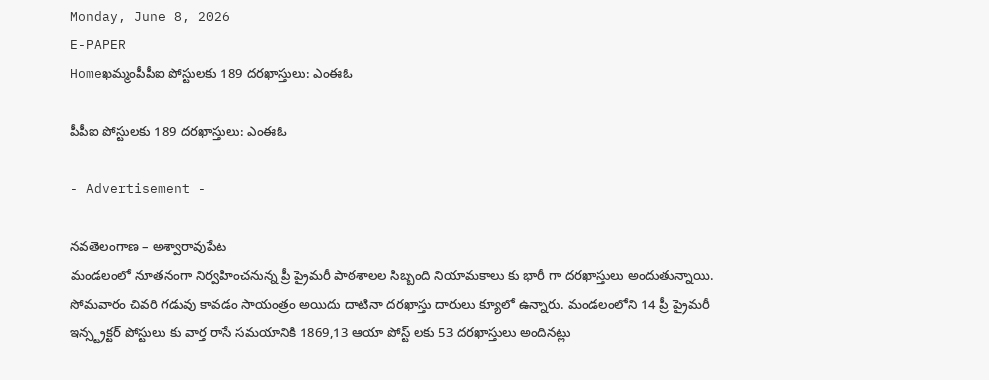Monday, June 8, 2026
E-PAPER
Homeఖమ్మంపీపీఐ పోస్టులకు 189 దరఖాస్తులు: ఎంఈఓ

పీపీఐ పోస్టులకు 189 దరఖాస్తులు: ఎంఈఓ

- Advertisement -

నవతెలంగాణ – అశ్వారావుపేట
మండలంలో నూతనంగా నిర్వహించనున్న ప్రీ ప్రైమరీ పాఠశాలల సిబ్బంది నియామకాలు కు భారీ గా దరఖాస్తులు అందుతున్నాయి. సోమవారం చివరి గడువు కావడం సాయంత్రం అయిదు దాటినా దరఖాస్తు దారులు క్యూలో ఉన్నారు. మండలంలోని 14 ప్రీ ప్రైమరీ ఇన్స్ట్రక్టర్ పోస్టులు కు వార్త రాసే సమయానికి 1869,13 ఆయా పోస్ట్ లకు 53 దరఖాస్తులు అందినట్లు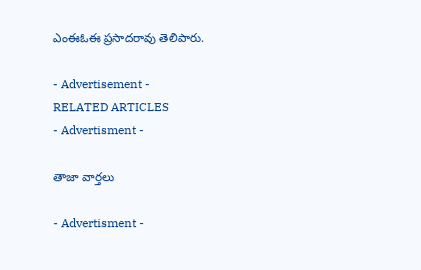ఎంఈఓఈ ప్రసాదరావు తెలిపారు.

- Advertisement -
RELATED ARTICLES
- Advertisment -

తాజా వార్తలు

- Advertisment -